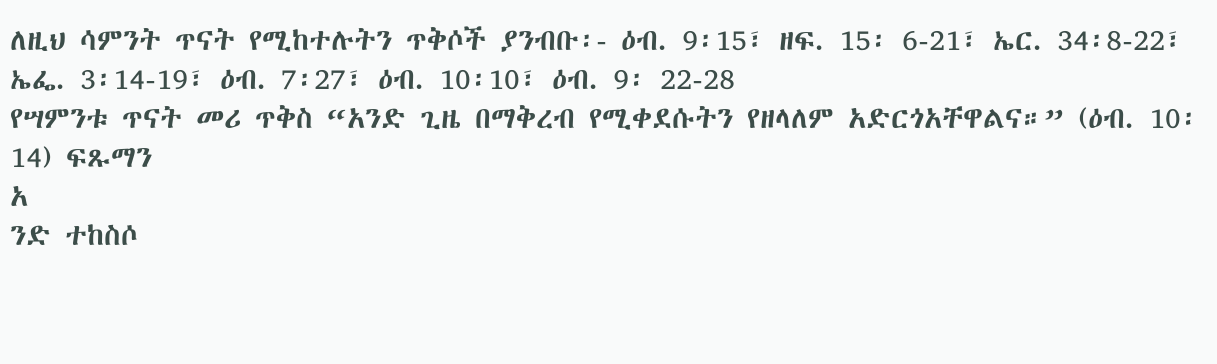ለዚህ ሳምንት ጥናት የሚከተሉትን ጥቅሶች ያንብቡ፡- ዕብ. 9፡15፣ ዘፍ. 15፡ 6-21፣ ኤር. 34፡8-22፣ ኤፌ. 3፡14-19፣ ዕብ. 7፡27፣ ዕብ. 10፡10፣ ዕብ. 9፡ 22-28
የሣምንቱ ጥናት መሪ ጥቅስ “አንድ ጊዜ በማቅረብ የሚቀደሱትን የዘላለም አድርጎአቸዋልና።” (ዕብ. 10፡14) ፍጹማን
አ
ንድ ተከስሶ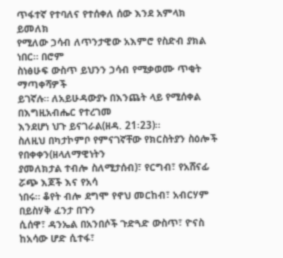ጥፋተኛ የተባለና የተሰቀለ ሰው እንደ አምላክ ይመለክ
የሚለው ኃሳብ ለጥንታዊው አእምሮ የስድብ ያክል ነበር። በሮም
ስነፅሁፍ ውስጥ ይህንን ኃሳብ የሚቃወሙ ጥቂት ማጣቀሻዎች
ይገኛሉ። ለአይሁዳውያኑ በእንጨት ላይ የሚሰቀል በእግዚአብሔር የተረገመ
እንደሆነ ህጉ ይናገራል(ዘዳ. 21፡23)።
ስለዚህ በካታኮምቦ የምናገኛቸው የክርስትያን ስዕሎች የበቀቀን(ዘላለማዊነትን
ያመለክታል ተብሎ ስለሚታሰብ)፣ የርግብ፣ የአሸናፊ ሯጭ እጆች እና የአሳ
ነበሩ። ቆየት ብሎ ደግሞ የኖህ መርከብ፣ አብርሃም በይስሃቅ ፈንታ በጉን
ሲሰዋ፣ ዳንኤል በአንበሶች ጉድጓድ ውስጥ፣ ዮናስ ከአሳው ሆድ ሲተፋ፣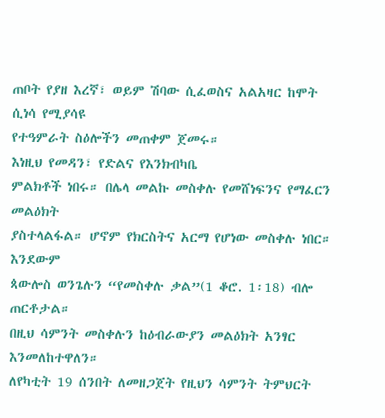ጠቦት የያዘ እረኛ፣ ወይም ሽባው ሲፈወስና አልአዛር ከሞት ሲነሳ የሚያሳዩ
የተዓምራት ስዕሎችን መጠቀም ጀመሩ።
እነዚህ የመዳን፣ የድልና የእንክብካቤ
ምልክቶች ነበሩ። በሌላ መልኩ መስቀሉ የመሸነፍንና የማፈርን መልዕክት
ያስተላልፋል። ሆኖም የክርስትና አርማ የሆነው መስቀሉ ነበር። እንደውም
ጳውሎስ ወንጌሉን “የመስቀሉ ቃል”(1 ቆሮ. 1፡18) ብሎ ጠርቶታል።
በዚህ ሳምንት መስቀሉን ከዕብራውያን መልዕክት አንፃር እንመለከተዋለን።
ለየካቲት 19 ሰንበት ለመዘጋጀት የዚህን ሳምንት ትምህርት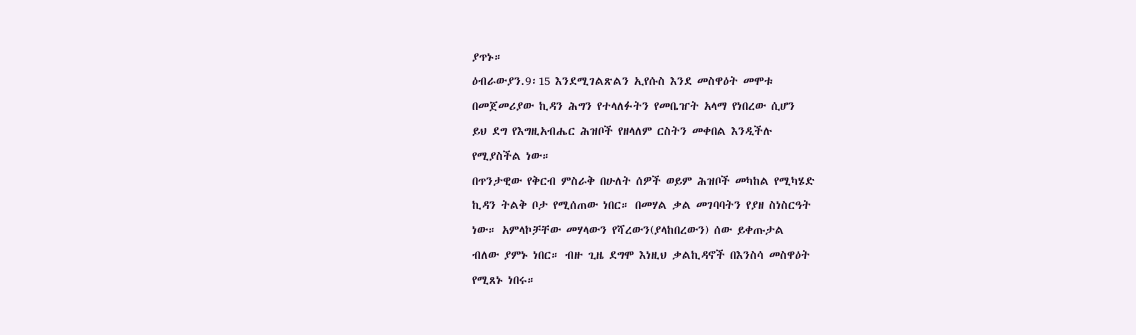ያጥኑ።
ዕብራውያን.9፡15 እንደሚገልጽልን ኢየሱስ እንደ መስዋዕት መሞቱ
በመጀመሪያው ኪዳን ሕግን የተላለፉትን የመቤዠት አላማ የነበረው ሲሆን
ይህ ደግ የእግዚአብሔር ሕዝቦች የዘላለም ርስትን መቀበል እንዲችሉ
የሚያስችል ነው።
በጥንታዊው የቅርብ ምስራቅ በሁለት ሰዎች ወይም ሕዝቦች መካከል የሚካሄድ
ኪዳን ትልቅ ቦታ የሚሰጠው ነበር። በመሃል ቃል መገባባትን የያዘ ስነስርዓት
ነው። አምላኮቻቸው መሃላውን የሻረውን(ያላከበረውን) ሰው ይቀጡታል
ብለው ያምኑ ነበር። ብዙ ጊዜ ደግሞ እነዚህ ቃልኪዳኖች በእንስሳ መስዋዕት
የሚጸኑ ነበሩ።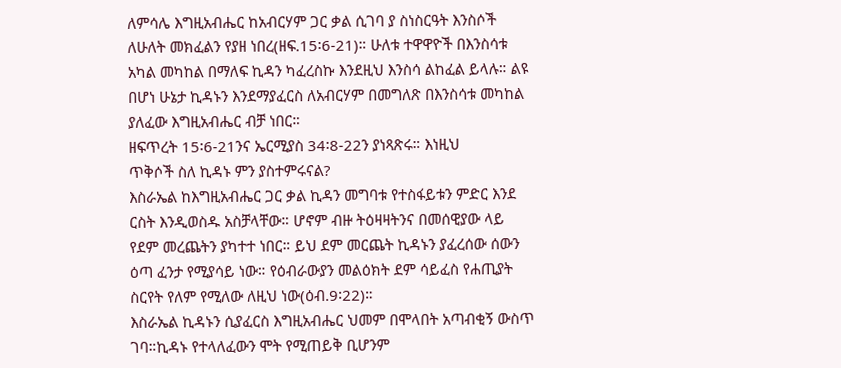ለምሳሌ እግዚአብሔር ከአብርሃም ጋር ቃል ሲገባ ያ ስነስርዓት እንስሶች
ለሁለት መክፈልን የያዘ ነበረ(ዘፍ.15፡6-21)። ሁለቱ ተዋዋዮች በእንስሳቱ
አካል መካከል በማለፍ ኪዳን ካፈረስኩ እንደዚህ እንስሳ ልከፈል ይላሉ። ልዩ
በሆነ ሁኔታ ኪዳኑን እንደማያፈርስ ለአብርሃም በመግለጽ በእንስሳቱ መካከል
ያለፈው እግዚአብሔር ብቻ ነበር።
ዘፍጥረት 15፡6-21ንና ኤርሚያስ 34፡8-22ን ያነጻጽሩ። እነዚህ
ጥቅሶች ስለ ኪዳኑ ምን ያስተምሩናል?
እስራኤል ከእግዚአብሔር ጋር ቃል ኪዳን መግባቱ የተስፋይቱን ምድር እንደ
ርስት እንዲወስዱ አስቻላቸው። ሆኖም ብዙ ትዕዛዛትንና በመሰዊያው ላይ
የደም መረጨትን ያካተተ ነበር። ይህ ደም መርጨት ኪዳኑን ያፈረሰው ሰውን
ዕጣ ፈንታ የሚያሳይ ነው። የዕብራውያን መልዕክት ደም ሳይፈስ የሐጢያት
ስርየት የለም የሚለው ለዚህ ነው(ዕብ.9፡22)።
እስራኤል ኪዳኑን ሲያፈርስ እግዚአብሔር ህመም በሞላበት አጣብቂኝ ውስጥ
ገባ።ኪዳኑ የተላለፈውን ሞት የሚጠይቅ ቢሆንም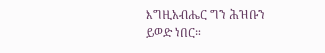እግዚአብሔር ግን ሕዝቡን
ይወድ ነበር።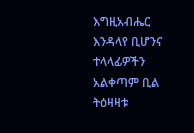እግዚአብሔር እንዳላየ ቢሆንና ተላላፊዎችን አልቀጣም ቢል
ትዕዛዛቱ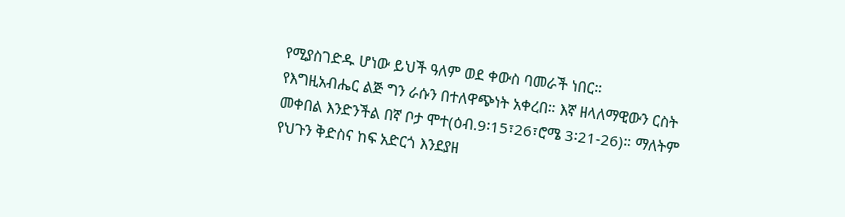የሚያስገድዱ ሆነው ይህች ዓለም ወደ ቀውስ ባመራች ነበር።
የእግዚአብሔር ልጅ ግን ራሱን በተለዋጭነት አቀረበ። እኛ ዘላለማዊውን ርስት
መቀበል እንድንችል በኛ ቦታ ሞተ(ዕብ.9፡15፣26፣ሮሜ 3፡21-26)። ማለትም
የህጉን ቅድስና ከፍ አድርጎ እንደያዘ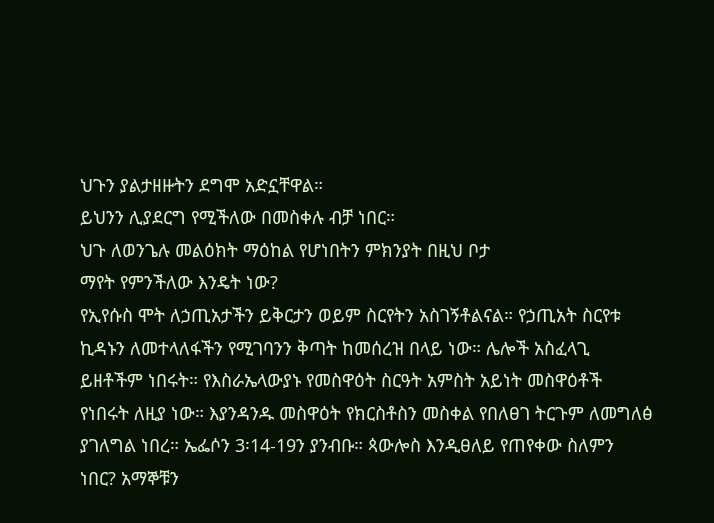ህጉን ያልታዘዙትን ደግሞ አድኗቸዋል።
ይህንን ሊያደርግ የሚችለው በመስቀሉ ብቻ ነበር።
ህጉ ለወንጌሉ መልዕክት ማዕከል የሆነበትን ምክንያት በዚህ ቦታ
ማየት የምንችለው እንዴት ነው?
የኢየሱስ ሞት ለኃጢአታችን ይቅርታን ወይም ስርየትን አስገኝቶልናል። የኃጢአት ስርየቱ ኪዳኑን ለመተላለፋችን የሚገባንን ቅጣት ከመሰረዝ በላይ ነው። ሌሎች አስፈላጊ ይዘቶችም ነበሩት። የእስራኤላውያኑ የመስዋዕት ስርዓት አምስት አይነት መስዋዕቶች የነበሩት ለዚያ ነው። እያንዳንዱ መስዋዕት የክርስቶስን መስቀል የበለፀገ ትርጉም ለመግለፅ ያገለግል ነበረ። ኤፌሶን 3፡14-19ን ያንብቡ። ጳውሎስ እንዲፀለይ የጠየቀው ስለምን ነበር? አማኞቹን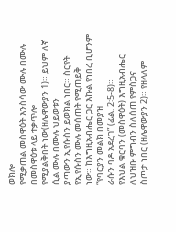ወክሎ
የሚቃጠል መስዋዕት እንስሳው ሙሉ በሙሉ በመስዋዕቱ ላይ ተቃጥሎ
የሚያልቅበት ነው(ዘሌዋውያን 1)። ይህም ለኛ ሲል ሙሉ በሙሉ ህይወቱን
ያጣውን ኢየሱስን ይወክል ነበር። ስርየት የኢየሱስን ሙሉ መሰጠት የሚጠይቅ
ነው። ከእግዚአብሔር ጋር እኩል የነበረ ቢሆንም “የባርያን መልክ በመያዝ
ራሱን ባዶ አደረገ” (ፊል. 2፡5-8)።
የእህል ቁርባን (መስዋዕት) እግዚአብሔር ለህዝቡ ምግብን ስለሰጠ የምስጋና
ስጦታ ነበር (ዘሌዋውያን 2)። የዘላለም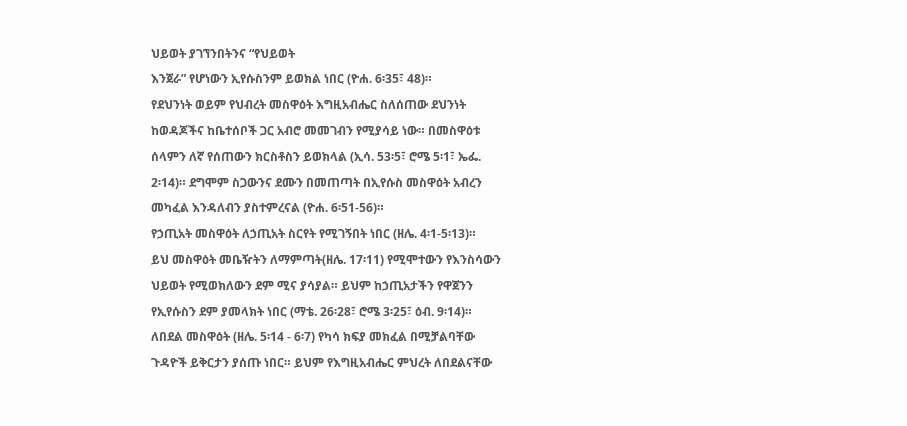ህይወት ያገኘንበትንና “የህይወት
እንጀራ” የሆነውን ኢየሱስንም ይወክል ነበር (ዮሐ. 6፡35፣ 48)።
የደህንነት ወይም የህብረት መስዋዕት እግዚአብሔር ስለሰጠው ደህንነት
ከወዳጆችና ከቤተሰቦች ጋር አብሮ መመገብን የሚያሳይ ነው። በመስዋዕቱ
ሰላምን ለኛ የሰጠውን ክርስቶስን ይወክላል (ኢሳ. 53፡5፣ ሮሜ 5፡1፣ ኤፌ.
2፡14)። ደግሞም ስጋውንና ደሙን በመጠጣት በኢየሱስ መስዋዕት አብረን
መካፈል እንዳለብን ያስተምረናል (ዮሐ. 6፡51-56)።
የኃጢአት መስዋዕት ለኃጢአት ስርየት የሚገኝበት ነበር (ዘሌ. 4፡1-5፡13)።
ይህ መስዋዕት መቤዥትን ለማምጣት(ዘሌ. 17፡11) የሚሞተውን የእንስሳውን
ህይወት የሚወክለውን ደም ሚና ያሳያል። ይህም ከኃጢአታችን የዋጀንን
የኢየሱስን ደም ያመላክት ነበር (ማቴ. 26፡28፣ ሮሜ 3፡25፣ ዕብ. 9፡14)።
ለበደል መስዋዕት (ዘሌ. 5፡14 - 6፡7) የካሳ ክፍያ መክፈል በሚቻልባቸው
ጉዳዮች ይቅርታን ያሰጡ ነበር። ይህም የእግዚአብሔር ምህረት ለበደልናቸው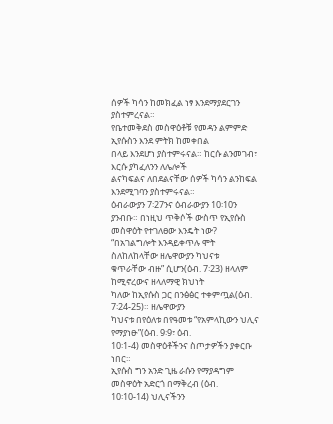ሰዎች ካሳን ከመክፈል ነፃ እንደማያደርገን ያስተምረናል።
የቤተመቅደስ መስዋዕቶቹ የመዳን ልምምድ ኢየሱስን እንደ ምትክ ከመቀበል
በላይ እንደሆነ ያስተምሩናል። ከርሱ ልንመገብ፣ እርሱ ያካፈለንን ለሌሎች
ልናካፍልና ለበደልናቸው ሰዎች ካሳን ልንከፍል እንደሚገባን ያስተምሩናል።
ዕብራውያን 7፡27ንና ዕብራውያን 10፡10ን ያንብቡ። በነዚህ ጥቅሶች ውስጥ የኢየሱስ መስዋዕት የተገለፀው እንዴት ነው?
“በአገልግሎት እንዳይቀጥሉ ሞት ስለከለከላቸው ዘሌዋውያን ካህናቱ
ቁጥራቸው ብዙ” ሲሆን(ዕብ. 7፡23) ዘላለም ከሚኖረውና ዘላለማዊ ክህነት
ካለው ከኢየሱስ ጋር በንፅፅር ተቀምጧል(ዕብ. 7፡24-25)። ዘሌዋውያን
ካህናቱ በየዕለቱ በየዓመቱ “የአምላኪውን ህሊና የማያነፁ”(ዕብ. 9፡9፣ ዕብ.
10፡1-4) መስዋዕቶችንና ስጦታዎችን ያቀርቡ ነበር።
ኢየሱስ ግን አንድ ጊዜ ራሱን የማያዳግም መስዋዕት አድርጎ በማቅረብ (ዕብ.
10፡10-14) ህሊናችንን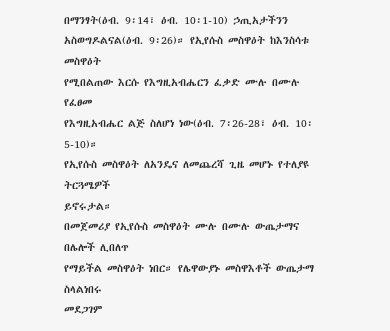በማንፃት(ዕብ. 9፡14፣ ዕብ. 10፡1-10) ኃጢአታችንን
አስወግዶልናል(ዕብ. 9፡26)። የኢየሱስ መስዋዕት ከእንስሳቱ መስዋዕት
የሚበልጠው እርሱ የእግዚአብሔርን ፈቃድ ሙሉ በሙሉ የፈፀመ
የእግዚአብሔር ልጅ ስለሆነ ነው(ዕብ. 7፡26-28፣ ዕብ. 10፡5-10)።
የኢየሱስ መስዋዕት ለአንዴና ለመጨረሻ ጊዜ መሆኑ የተለያዩ ትርጓሜዎች
ይኖሩታል።
በመጀመሪያ የኢየሱስ መስዋዕት ሙሉ በሙሉ ውጤታማና በሌሎች ሊበለጥ
የማይችል መስዋዕት ነበር። የሌዋውያኑ መስዋእቶች ውጤታማ ስላልነበሩ
መደጋገም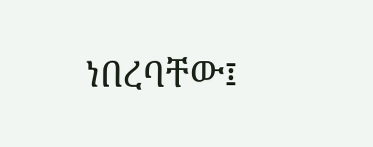ነበረባቸው፤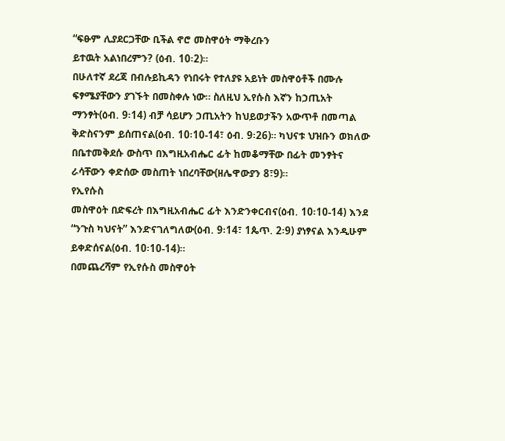“ፍፁም ሊያደርጋቸው ቢችል ኖሮ መስዋዕት ማቅረቡን
ይተዉት አልነበረምን? (ዕብ. 10፡2)።
በሁለተኛ ደረጃ በብሉይኪዳን የነበሩት የተለያዩ አይነት መስዋዕቶች በሙሉ
ፍፃሜያቸውን ያገኙት በመስቀሉ ነው። ስለዚህ ኢየሱስ እኛን ከኃጢአት
ማንፃት(ዕብ. 9፡14) ብቻ ሳይሆን ኃጢአትን ከህይወታችን አውጥቶ በመጣል
ቅድስናንም ይሰጠናል(ዕብ. 10፡10-14፣ ዕብ. 9፡26)። ካህናቱ ህዝቡን ወክለው
በቤተመቅደሱ ውስጥ በእግዚአብሔር ፊት ከመቆማቸው በፊት መንፃትና
ራሳቸውን ቀድሰው መስጠት ነበረባቸው(ዘሌዋውያን 8፣9)።
የኢየሱስ
መስዋዕት በድፍረት በእግዚአብሔር ፊት እንድንቀርብና(ዕብ. 10፡10-14) እንደ
“ንጉስ ካህናት” እንድናገለግለው(ዕብ. 9፡14፣ 1ጴጥ. 2፡9) ያነፃናል እንዲሁም
ይቀድሰናል(ዕብ. 10፡10-14)።
በመጨረሻም የኢየሱስ መስዋዕት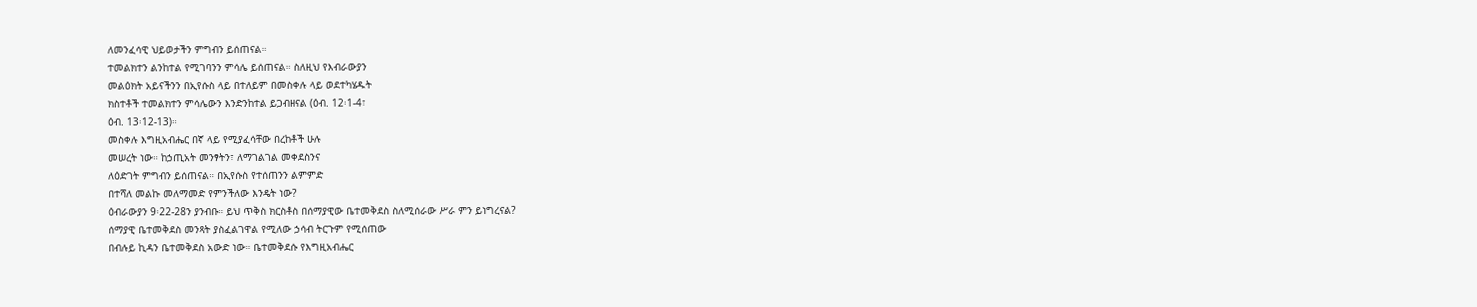ለመንፈሳዊ ህይወታችን ምግብን ይሰጠናል።
ተመልክተን ልንከተል የሚገባንን ምሳሌ ይሰጠናል። ስለዚህ የእብራውያን
መልዕክት አይናችንን በኢየሱስ ላይ በተለይም በመስቀሉ ላይ ወደተካሄዱት
ክስተቶች ተመልክተን ምሳሌውን እንድንከተል ይጋብዘናል (ዕብ. 12፡1-4፣
ዕብ. 13፡12-13)።
መስቀሉ እግዚአብሔር በኛ ላይ የሚያፈሳቸው በረከቶች ሁሉ
መሠረት ነው። ከኃጢአት መንፃትን፣ ለማገልገል መቀደስንና
ለዕድገት ምግብን ይሰጠናል። በኢየሱስ የተሰጠንን ልምምድ
በተሻለ መልኩ መለማመድ የምንችለው እንዴት ነው?
ዕብራውያን 9፡22-28ን ያንብቡ። ይህ ጥቅስ ክርስቶስ በሰማያዊው ቤተመቅደስ ስለሚሰራው ሥራ ምን ይነግረናል?
ሰማያዊ ቤተመቅደስ መንጻት ያስፈልገዋል የሚለው ኃሳብ ትርጉም የሚሰጠው
በብሉይ ኪዳን ቤተመቅደስ አውድ ነው። ቤተመቅደሱ የእግዚአብሔር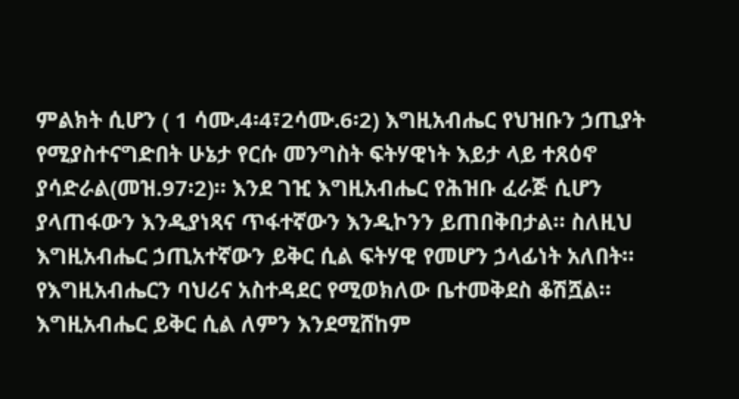ምልክት ሲሆን ( 1 ሳሙ.4፡4፣2ሳሙ.6፡2) እግዚአብሔር የህዝቡን ኃጢያት
የሚያስተናግድበት ሁኔታ የርሱ መንግስት ፍትሃዊነት እይታ ላይ ተጸዕኖ
ያሳድራል(መዝ.97፡2)። እንደ ገዢ እግዚአብሔር የሕዝቡ ፈራጅ ሲሆን
ያላጠፋውን እንዲያነጻና ጥፋተኛውን እንዲኮንን ይጠበቅበታል። ስለዚህ
እግዚአብሔር ኃጢአተኛውን ይቅር ሲል ፍትሃዊ የመሆን ኃላፊነት አለበት።
የእግዚአብሔርን ባህሪና አስተዳደር የሚወክለው ቤተመቅደስ ቆሽሿል።
እግዚአብሔር ይቅር ሲል ለምን እንደሚሸከም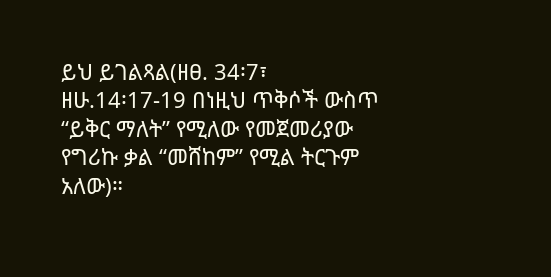ይህ ይገልጻል(ዘፀ. 34፡7፣
ዘሁ.14፡17-19 በነዚህ ጥቅሶች ውስጥ “ይቅር ማለት” የሚለው የመጀመሪያው
የግሪኩ ቃል “መሸከም” የሚል ትርጉም አለው)።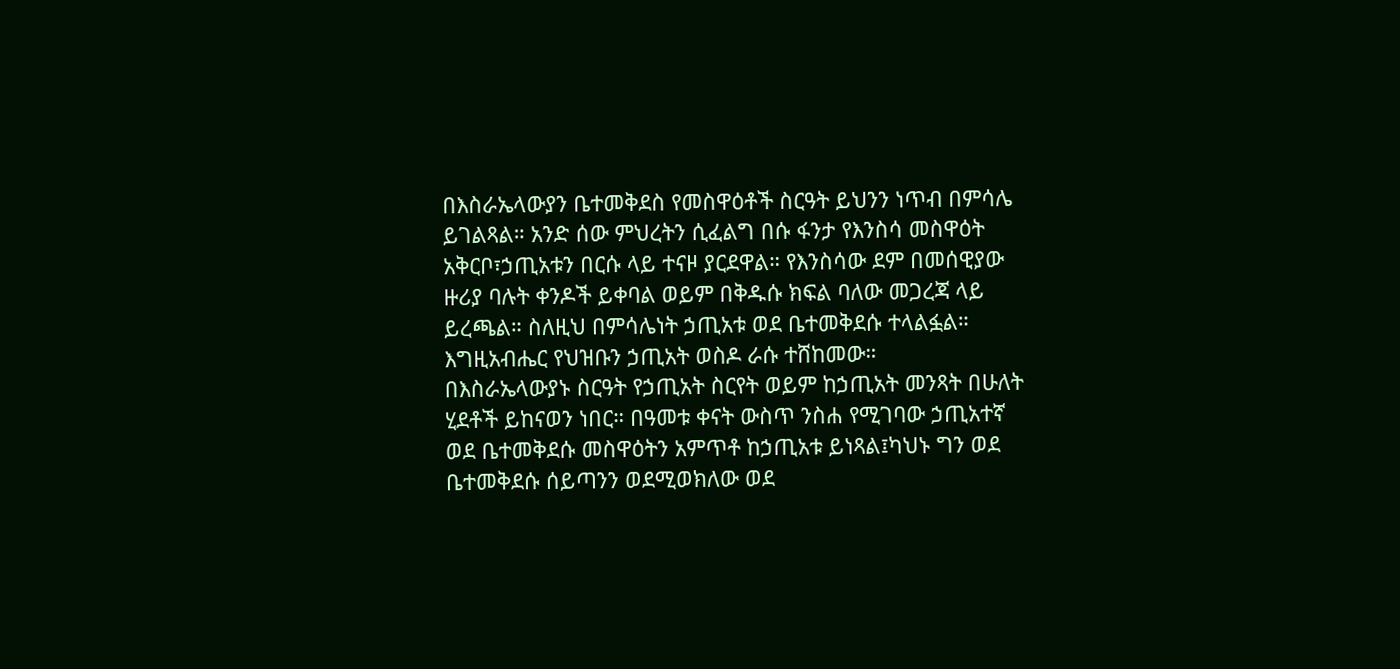በእስራኤላውያን ቤተመቅደስ የመስዋዕቶች ስርዓት ይህንን ነጥብ በምሳሌ
ይገልጻል። አንድ ሰው ምህረትን ሲፈልግ በሱ ፋንታ የእንስሳ መስዋዕት
አቅርቦ፣ኃጢአቱን በርሱ ላይ ተናዞ ያርደዋል። የእንስሳው ደም በመሰዊያው
ዙሪያ ባሉት ቀንዶች ይቀባል ወይም በቅዱሱ ክፍል ባለው መጋረጃ ላይ
ይረጫል። ስለዚህ በምሳሌነት ኃጢአቱ ወደ ቤተመቅደሱ ተላልፏል።
እግዚአብሔር የህዝቡን ኃጢአት ወስዶ ራሱ ተሸከመው።
በእስራኤላውያኑ ስርዓት የኃጢአት ስርየት ወይም ከኃጢአት መንጻት በሁለት
ሂደቶች ይከናወን ነበር። በዓመቱ ቀናት ውስጥ ንስሐ የሚገባው ኃጢአተኛ
ወደ ቤተመቅደሱ መስዋዕትን አምጥቶ ከኃጢአቱ ይነጻል፤ካህኑ ግን ወደ
ቤተመቅደሱ ሰይጣንን ወደሚወክለው ወደ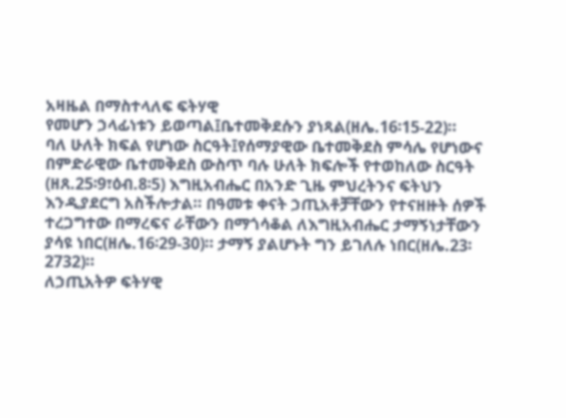አዛዜል በማስተላለፍ ፍትሃዊ
የመሆን ኃላፊነቱን ይወጣል፤ቤተመቅደሱን ያነጻል(ዘሌ.16፡15-22)።
ባለ ሁለት ክፍል የሆነው ስርዓት፤የሰማያዊው ቤተመቅደስ ምሳሌ የሆነውና
በምድራዊው ቤተመቅደስ ውስጥ ባሉ ሁለት ክፍሎች የተወከለው ስርዓት
(ዘጸ.25፡9፣ዕብ.8፡5) እግዚአብሔር በአንድ ጊዜ ምህረትንና ፍትህን
እንዲያደርግ አስችሎታል። በዓመቱ ቀናት ኃጢአቶቻቸውን የተናዘዙት ሰዎች
ተረጋግተው በማረፍና ራቸውን በማጎሳቆል ለእግዚአብሔር ታማኝነታቸውን
ያሳዩ ነበር(ዘሌ.16፡29-30)። ታማኝ ያልሆኑት ግን ይገለሉ ነበር(ዘሌ.23፡2732)።
ለኃጢአትዎ ፍትሃዊ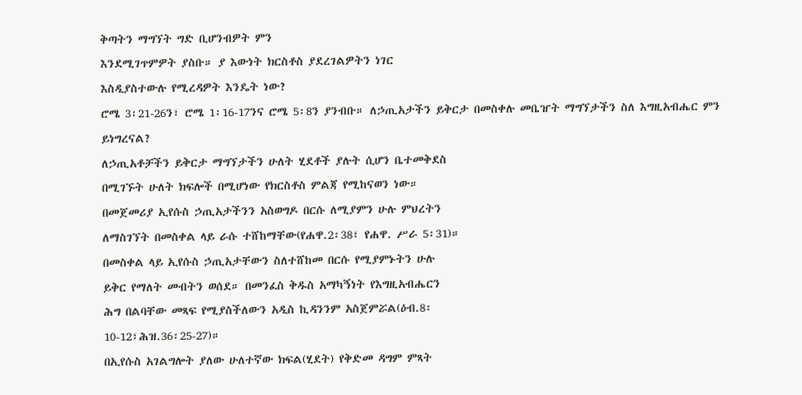ቅጣትን ማግኘት ግድ ቢሆንብዎት ምን
እንደሚገጥምዎት ያስቡ። ያ እውነት ክርስቶስ ያደረገልዎትን ነገር
እስዲያስተውሉ የሚረዳዎት እንዴት ነው?
ሮሜ 3፡21-26ን፣ ሮሜ 1፡16-17ንና ሮሜ 5፡8ን ያንብቡ። ለኃጢአታችን ይቅርታ በመስቀሉ መቤዠት ማግኘታችን ስለ እግዚአብሔር ምን ይነግረናል?
ለኃጢአቶቻችን ይቅርታ ማግኘታችን ሁለት ሂደቶች ያሉት ሲሆን ቤተመቅደስ
በሚገኙት ሁለት ክፍሎች በሚሆነው የክርስቶስ ምልጃ የሚከናወን ነው።
በመጀመሪያ ኢየሱስ ኃጢአታችንን አስወግዶ በርሱ ለሚያምን ሁሉ ምህረትን
ለማስገኘት በመስቀል ላይ ራሱ ተሸከማቸው(የሐዋ.2፡38፣ የሐዋ. ሥራ 5፡31)።
በመስቀል ላይ ኢየሱስ ኃጢአታቸውን ስለተሸከመ በርሱ የሚያምኑትን ሁሉ
ይቅር የማለት መብትን ወሰደ። በመንፈስ ቅዱስ አማካኝነት የእግዚአብሔርን
ሕግ በልባቸው መጻፍ የሚያስችለውን አዲስ ኪዳንንም አስጀምሯል(ዕብ.8፡
10-12፣ሕዝ.36፡25-27)።
በኢየሱስ አገልግሎት ያለው ሁለተኛው ክፍል(ሂደት) የቅድመ ዳግም ምጻት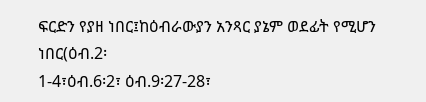ፍርድን የያዘ ነበር፤ከዕብራውያን አንጻር ያኔም ወደፊት የሚሆን ነበር(ዕብ.2፡
1-4፣ዕብ.6፡2፣ ዕብ.9፡27-28፣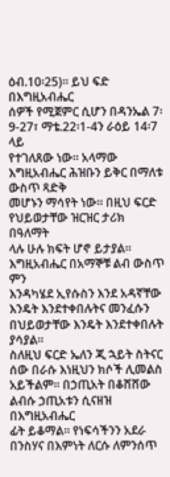ዕብ.10፡25)። ይህ ፍድ በእግዚአብሔር
ሰዎች የሚጀምር ሲሆን በዳንኤል 7፡9-27፣ ማቴ.22፡1-4ን ራዕይ 14፡7 ላይ
የተገለጸው ነው። አላማው እግዚአብሔር ሕዝቡን ይቅር በማለቱ ውስጥ ጻድቅ
መሆኑን ማሳየት ነው። በዚህ ፍርድ የህይወታቸው ዝርዝር ታሪክ በዓለማት
ላሉ ሁሉ ክፍት ሆኖ ይታያል። እግዚአብሔር በአማኞቹ ልብ ውስጥ ምን
እንዳካሄደ ኢየሱስን እንደ አዳኛቸው እንዴት እንደተቀበሉትና መንፈሱን
በህይወታቸው እንዴት እንደተቀበሉት ያሳያል።
ስለዚህ ፍርድ ኤለን ጂ ኋይት ስትናር ሰው በራሱ እነዚህን ክሶች ሊመልስ
አይችልም። በኃጢአት በቆሸሸው ልብሱ ኃጢአቱን ሲናዘዝ በእግዚአብሔር
ፊት ይቆማል። የነፍሳችንን አደራ በንስሃና በእምነት ለርሱ ለምንሰጥ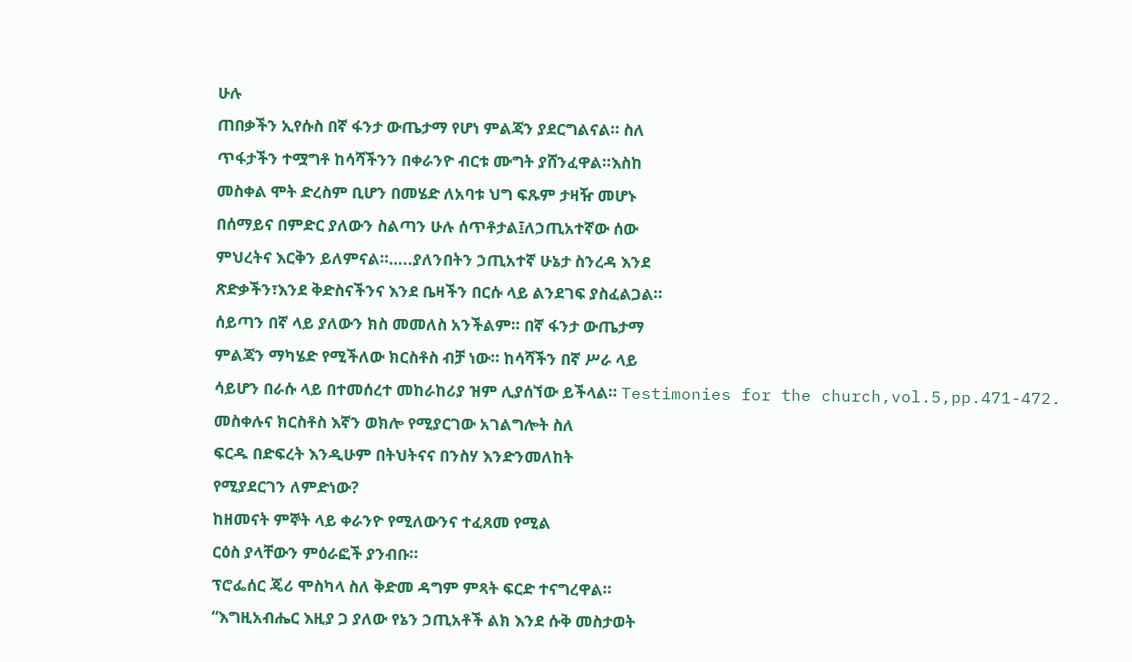ሁሉ
ጠበቃችን ኢየሱስ በኛ ፋንታ ውጤታማ የሆነ ምልጃን ያደርግልናል። ስለ
ጥፋታችን ተሟግቶ ከሳሻችንን በቀራንዮ ብርቱ ሙግት ያሸንፈዋል።እስከ
መስቀል ሞት ድረስም ቢሆን በመሄድ ለአባቱ ህግ ፍጹም ታዛዥ መሆኑ
በሰማይና በምድር ያለውን ስልጣን ሁሉ ሰጥቶታል፤ለኃጢአተኛው ሰው
ምህረትና እርቅን ይለምናል።…..ያለንበትን ኃጢአተኛ ሁኔታ ስንረዳ እንደ
ጽድቃችን፣እንደ ቅድስናችንና እንደ ቤዛችን በርሱ ላይ ልንደገፍ ያስፈልጋል።
ሰይጣን በኛ ላይ ያለውን ክስ መመለስ አንችልም። በኛ ፋንታ ውጤታማ
ምልጃን ማካሄድ የሚችለው ክርስቶስ ብቻ ነው። ከሳሻችን በኛ ሥራ ላይ
ሳይሆን በራሱ ላይ በተመሰረተ መከራከሪያ ዝም ሊያሰኘው ይችላል። Testimonies for the church,vol.5,pp.471-472.
መስቀሉና ክርስቶስ እኛን ወክሎ የሚያርገው አገልግሎት ስለ
ፍርዱ በድፍረት እንዲሁም በትህትናና በንስሃ እንድንመለከት
የሚያደርገን ለምድነው?
ከዘመናት ምኞት ላይ ቀራንዮ የሚለውንና ተፈጸመ የሚል
ርዕስ ያላቸውን ምዕራፎች ያንብቡ።
ፕሮፌሰር ጄሪ ሞስካላ ስለ ቅድመ ዳግም ምጻት ፍርድ ተናግረዋል።
“እግዚአብሔር እዚያ ጋ ያለው የኔን ኃጢአቶች ልክ እንደ ሱቅ መስታወት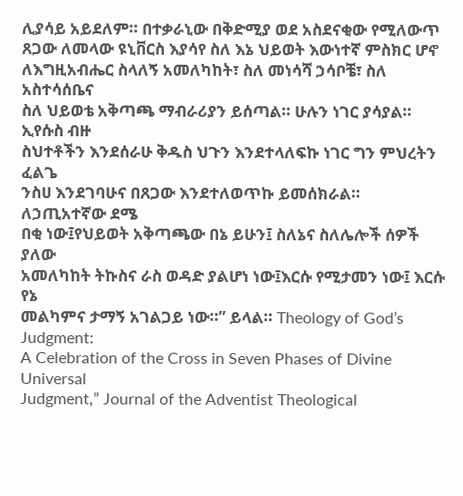ሊያሳይ አይደለም። በተቃራኒው በቅድሚያ ወደ አስደናቂው የሚለውጥ
ጸጋው ለመላው ዩኒቨርስ እያሳየ ስለ እኔ ህይወት እውነተኛ ምስክር ሆኖ
ለእግዚአብሔር ስላለኝ አመለካከት፣ ስለ መነሳሻ ኃሳቦቼ፣ ስለ አስተሳሰቤና
ስለ ህይወቴ አቅጣጫ ማብራሪያን ይሰጣል። ሁሉን ነገር ያሳያል። ኢየሱስ ብዙ
ስህተቶችን እንደሰራሁ ቅዱስ ህጉን እንደተላለፍኩ ነገር ግን ምህረትን ፈልጌ
ንስሀ እንደገባሁና በጸጋው እንደተለወጥኩ ይመሰክራል። ለኃጢአተኛው ደሜ
በቂ ነው፤የህይወት አቅጣጫው በኔ ይሁን፤ ስለኔና ስለሌሎች ሰዎች ያለው
አመለካከት ትኩስና ራስ ወዳድ ያልሆነ ነው፤እርሱ የሚታመን ነው፤ እርሱ የኔ
መልካምና ታማኝ አገልጋይ ነው።” ይላል። Theology of God’s Judgment:
A Celebration of the Cross in Seven Phases of Divine Universal
Judgment,” Journal of the Adventist Theological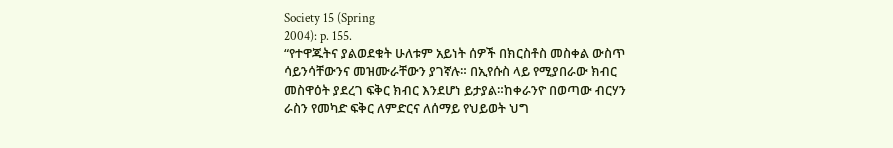Society 15 (Spring
2004): p. 155.
“የተዋጁትና ያልወደቁት ሁለቱም አይነት ሰዎች በክርስቶስ መስቀል ውስጥ
ሳይንሳቸውንና መዝሙራቸውን ያገኛሉ። በኢየሱስ ላይ የሚያበራው ክብር
መስዋዕት ያደረገ ፍቅር ክብር እንደሆነ ይታያል።ከቀራንዮ በወጣው ብርሃን
ራስን የመካድ ፍቅር ለምድርና ለሰማይ የህይወት ህግ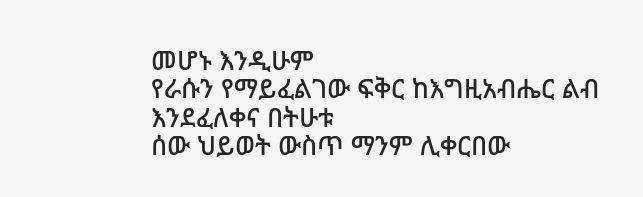መሆኑ እንዲሁም
የራሱን የማይፈልገው ፍቅር ከእግዚአብሔር ልብ እንደፈለቀና በትሁቱ
ሰው ህይወት ውስጥ ማንም ሊቀርበው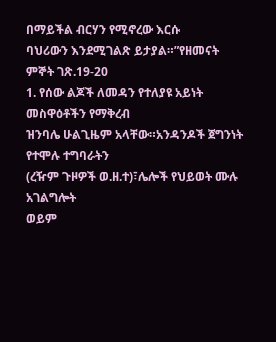በማይችል ብርሃን የሚኖረው እርሱ
ባህሪውን እንደሚገልጽ ይታያል።”የዘመናት ምኞት ገጽ.19-20
1. የሰው ልጆች ለመዳን የተለያዩ አይነት መስዋዕቶችን የማቅረብ
ዝንባሌ ሁልጊዜም አላቸው።አንዳንዶች ጀግንነት የተሞሉ ተግባራትን
(ረዥም ጉዞዎች ወ.ዘ.ተ)፣ሌሎች የህይወት ሙሉ አገልግሎት
ወይም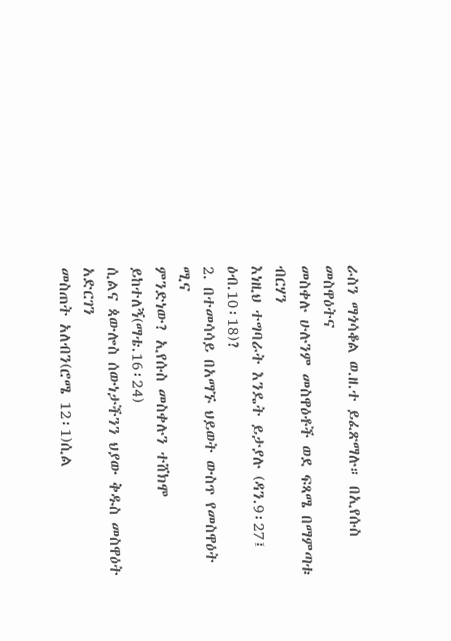ራስን ማጎሳቆል ወ.ዘ.ተ ይፈጽማሉ። በኢየሱስ መስዋዕትና
መስቀሉ ሁሉንም መስዋዕቶች ወደ ፍጻሜ በማምጣቱ ብርሃን
እነዚህ ተግባራት እንዴት ይታያሉ (ዳን.9፡27፤ ዕብ.10፡18)?
2. በተመሳሳይ በአማኙ ህይወት ውስጥ የመስዋዕት ሚና
ምንድነው? ኢየሱስ መስቀሉን ተሸክሞ ይከተለኝ(ማቴ.16፡24)
ሲልና ጳውሎስ ሰውነታችንን ህያው ቅዱስ መስዋዕት አድርገን
መስጠት አለብን(ሮሜ 12፡1)ሲል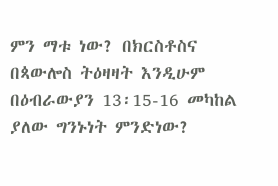ምን ማቱ ነው? በክርስቶስና
በጳውሎስ ትዕዛዛት እንዲሁም በዕብራውያን 13፡15-16 መካከል
ያለው ግንኑነት ምንድነው?